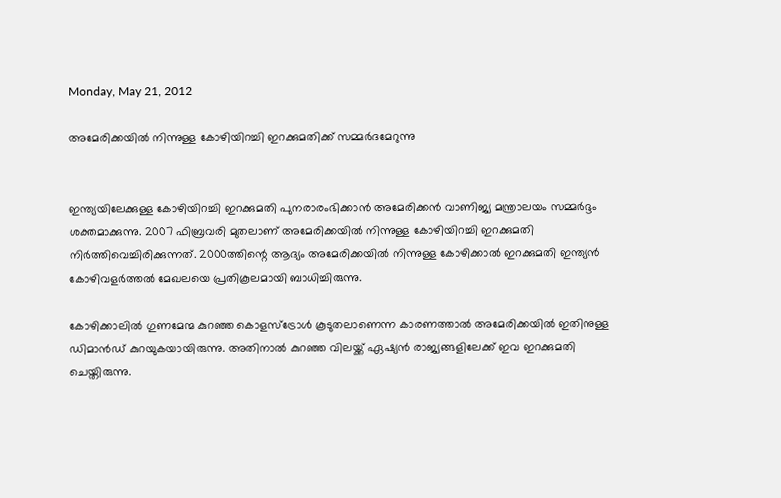Monday, May 21, 2012

അമേരിക്കയില്‍ നിന്നുള്ള കോഴിയിറച്ചി ഇറക്കുമതിക്ക് സമ്മര്‍ദമേറുന്നു


ഇന്ത്യയിലേക്കുള്ള കോഴിയിറച്ചി ഇറക്കുമതി പുനരാരംഭിക്കാന്‍ അമേരിക്കന്‍ വാണിജ്യ മന്ത്രാലയം സമ്മര്‍ദ്ദം ശക്തമാക്കുന്നു. 2007 ഫിബ്രവരി മുതലാണ് അമേരിക്കയില്‍ നിന്നുള്ള കോഴിയിറച്ചി ഇറക്കുമതി നിര്‍ത്തിവെച്ചിരിക്കുന്നത്. 2000ത്തിന്റെ ആദ്യം അമേരിക്കയില്‍ നിന്നുള്ള കോഴിക്കാല്‍ ഇറക്കുമതി ഇന്ത്യന്‍ കോഴിവളര്‍ത്തല്‍ മേഖലയെ പ്രതികൂലമായി ബാധിച്ചിരുന്നു.

കോഴിക്കാലില്‍ ഗുണമേന്മ കുറഞ്ഞ കൊളസ്‌ട്രോള്‍ കൂടുതലാണെന്ന കാരണത്താല്‍ അമേരിക്കയില്‍ ഇതിനുള്ള ഡിമാന്‍ഡ് കുറയുകയായിരുന്നു. അതിനാല്‍ കുറഞ്ഞ വിലയ്ക്ക് ഏഷ്യന്‍ രാജ്യങ്ങളിലേക്ക് ഇവ ഇറക്കുമതി ചെയ്തിരുന്നു.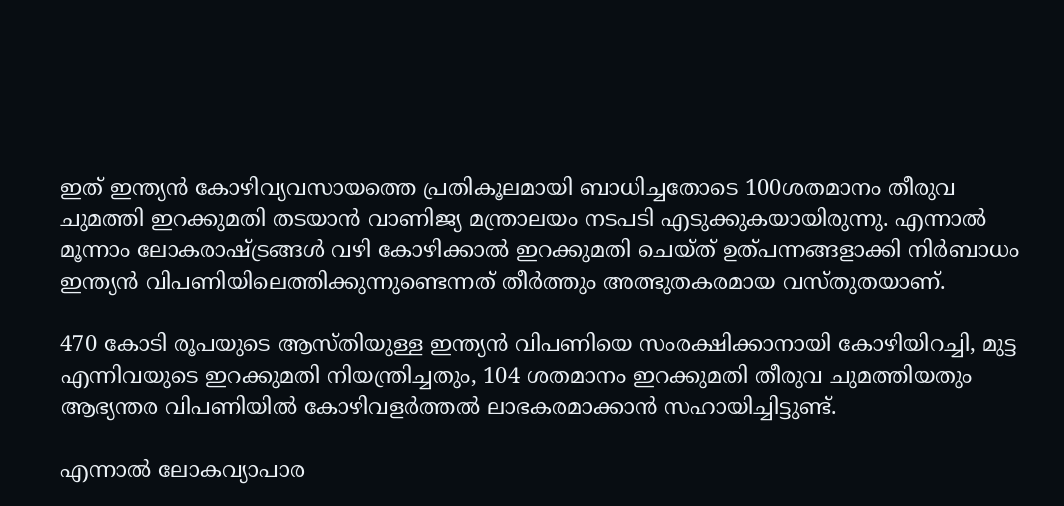ഇത് ഇന്ത്യന്‍ കോഴിവ്യവസായത്തെ പ്രതികൂലമായി ബാധിച്ചതോടെ 100ശതമാനം തീരുവ ചുമത്തി ഇറക്കുമതി തടയാന്‍ വാണിജ്യ മന്ത്രാലയം നടപടി എടുക്കുകയായിരുന്നു. എന്നാല്‍ മൂന്നാം ലോകരാഷ്ട്രങ്ങള്‍ വഴി കോഴിക്കാല്‍ ഇറക്കുമതി ചെയ്ത് ഉത്പന്നങ്ങളാക്കി നിര്‍ബാധം ഇന്ത്യന്‍ വിപണിയിലെത്തിക്കുന്നുണ്ടെന്നത് തീര്‍ത്തും അത്ഭുതകരമായ വസ്തുതയാണ്.

470 കോടി രൂപയുടെ ആസ്തിയുള്ള ഇന്ത്യന്‍ വിപണിയെ സംരക്ഷിക്കാനായി കോഴിയിറച്ചി, മുട്ട എന്നിവയുടെ ഇറക്കുമതി നിയന്ത്രിച്ചതും, 104 ശതമാനം ഇറക്കുമതി തീരുവ ചുമത്തിയതും ആഭ്യന്തര വിപണിയില്‍ കോഴിവളര്‍ത്തല്‍ ലാഭകരമാക്കാന്‍ സഹായിച്ചിട്ടുണ്ട്.

എന്നാല്‍ ലോകവ്യാപാര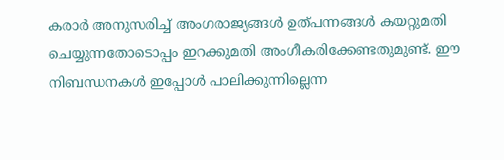കരാര്‍ അനുസരിച്ച് അംഗരാജ്യങ്ങള്‍ ഉത്പന്നങ്ങള്‍ കയറ്റുമതി ചെയ്യുന്നതോടൊപ്പം ഇറക്കുമതി അംഗീകരിക്കേണ്ടതുമുണ്ട്. ഈ നിബന്ധനകള്‍ ഇപ്പോള്‍ പാലിക്കുന്നില്ലെന്ന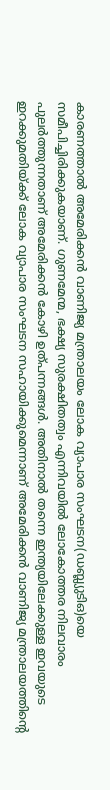കാരണത്താല്‍ അമേരിക്കന്‍ വാണിജ്യ മന്ത്രാലയം ലോക വ്യാപാര സംഘടന(ഡബ്ല്യുടിഒ)യെ സമീപിച്ചിരിക്കുകയാണ്. ഗുണമേന്മ, ഭക്ഷ്യ സുരക്ഷിതത്വം എന്നിവയില്‍ ലോകോത്തര നിലവാരം പുലര്‍ത്തുന്നതാണ് അമേരിക്കന്‍ കോഴി ഉത്പന്നങ്ങള്‍. അതിനാല്‍ തന്നെ ഇന്ത്യയിലേക്കുള്ള ഇവയുടെ ഇറക്കുമതിയ്ക്ക് ലോക വ്യാപാര സംഘടന സഹായിക്കുമെന്നാണ് അമേരിക്കന്‍ വാണിജ്യ മന്ത്രാലയത്തിന്റെ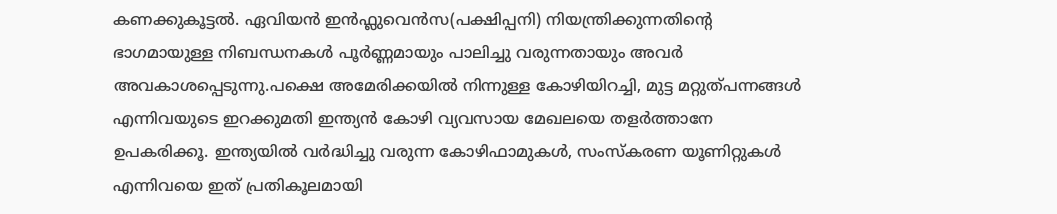കണക്കുകൂട്ടല്‍. ഏവിയന്‍ ഇന്‍ഫ്ലുവെന്‍സ(പക്ഷിപ്പനി) നിയന്ത്രിക്കുന്നതിന്റെ ഭാഗമായുള്ള നിബന്ധനകള്‍ പൂര്‍ണ്ണമായും പാലിച്ചു വരുന്നതായും അവര്‍ അവകാശപ്പെടുന്നു.പക്ഷെ അമേരിക്കയില്‍ നിന്നുള്ള കോഴിയിറച്ചി, മുട്ട മറ്റുത്പന്നങ്ങള്‍ എന്നിവയുടെ ഇറക്കുമതി ഇന്ത്യന്‍ കോഴി വ്യവസായ മേഖലയെ തളര്‍ത്താനേ ഉപകരിക്കൂ. ഇന്ത്യയില്‍ വര്‍ദ്ധിച്ചു വരുന്ന കോഴിഫാമുകള്‍, സംസ്‌കരണ യൂണിറ്റുകള്‍ എന്നിവയെ ഇത് പ്രതികൂലമായി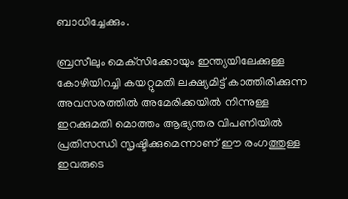ബാധിച്ചേക്കും.

ബ്രസീലും മെക്‌സിക്കോയും ഇന്ത്യയിലേക്കുള്ള കോഴിയിറച്ചി കയറ്റുമതി ലക്ഷ്യമിട്ട് കാത്തിരിക്കുന്ന അവസരത്തില്‍ അമേരിക്കയില്‍ നിന്നുള്ള ഇറക്കുമതി മൊത്തം ആഭ്യന്തര വിപണിയില്‍ പ്രതിസന്ധി സൃഷ്ടിക്കുമെന്നാണ് ഈ രംഗത്തുള്ള ഇവരുടെ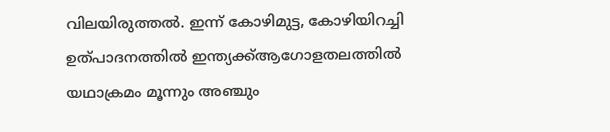വിലയിരുത്തല്‍. ഇന്ന് കോഴിമുട്ട, കോഴിയിറച്ചി ഉത്പാദനത്തില്‍ ഇന്ത്യക്ക്ആഗോളതലത്തില്‍ യഥാക്രമം മൂന്നും അഞ്ചും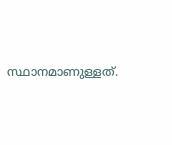സ്ഥാനമാണുള്ളത്.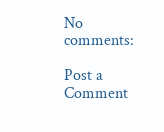No comments:

Post a Comment